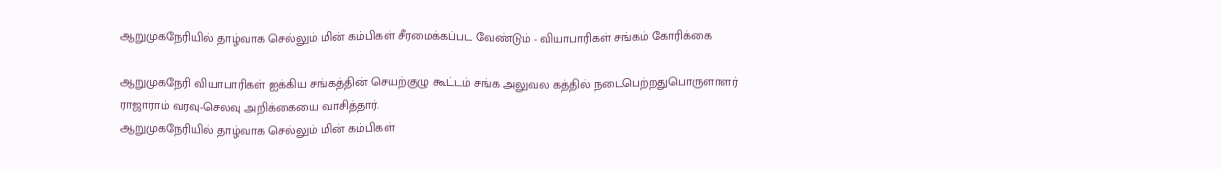ஆறுமுகநேரியில் தாழ்வாக செல்லும் மின் கம்பிகள் சீரமைக்கப்பட வேண்டும் - வியாபாரிகள் சங்கம் கோரிக்கை

ஆறுமுகநேரி வியாபாரிகள் ஐக்கிய சங்கத்தின் செயற்குழு கூட்டம் சங்க அலுவல கத்தில் நடைபெற்றதுபொருளாளர் ராஜாராம் வரவு-செலவு அறிக்கையை வாசித்தார்.
ஆறுமுகநேரியில் தாழ்வாக செல்லும் மின் கம்பிகள்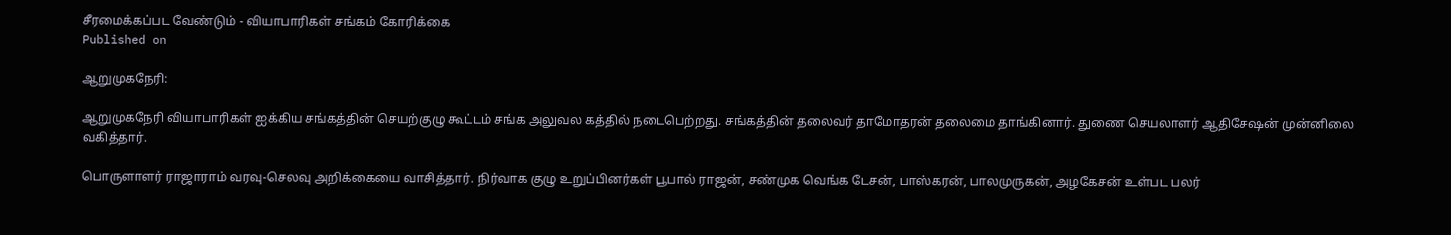சீரமைக்கப்பட வேண்டும் - வியாபாரிகள் சங்கம் கோரிக்கை
Published on

ஆறுமுகநேரி:

ஆறுமுகநேரி வியாபாரிகள் ஐக்கிய சங்கத்தின் செயற்குழு கூட்டம் சங்க அலுவல கத்தில் நடைபெற்றது. சங்கத்தின் தலைவர் தாமோதரன் தலைமை தாங்கினார். துணை செயலாளர் ஆதிசேஷன் முன்னிலை வகித்தார்.

பொருளாளர் ராஜாராம் வரவு-செலவு அறிக்கையை வாசித்தார். நிர்வாக குழு உறுப்பினர்கள் பூபால் ராஜன், சண்முக வெங்க டேசன், பாஸ்கரன், பாலமுருகன், அழகேசன் உள்பட பலர்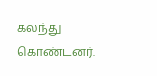கலந்து கொண்டனர்.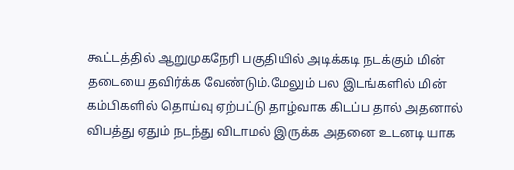கூட்டத்தில் ஆறுமுகநேரி பகுதியில் அடிக்கடி நடக்கும் மின் தடையை தவிர்க்க வேண்டும்.மேலும் பல இடங்களில் மின் கம்பிகளில் தொய்வு ஏற்பட்டு தாழ்வாக கிடப்ப தால் அதனால் விபத்து ஏதும் நடந்து விடாமல் இருக்க அதனை உடனடி யாக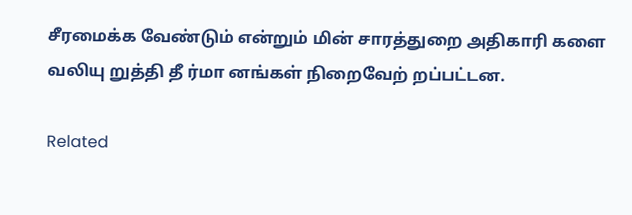சீரமைக்க வேண்டும் என்றும் மின் சாரத்துறை அதிகாரி களை வலியு றுத்தி தீ ர்மா னங்கள் நிறைவேற் றப்பட்டன.

Related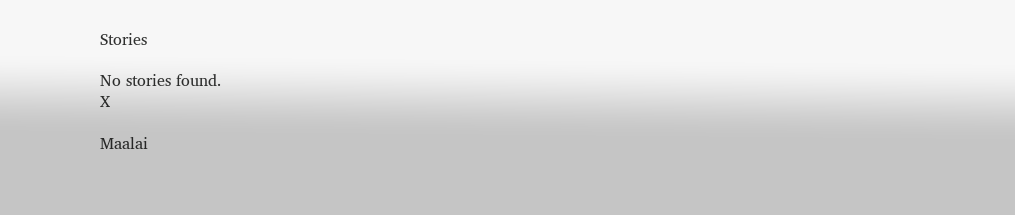Stories

No stories found.
X

Maalai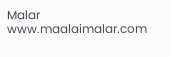Malar
www.maalaimalar.com